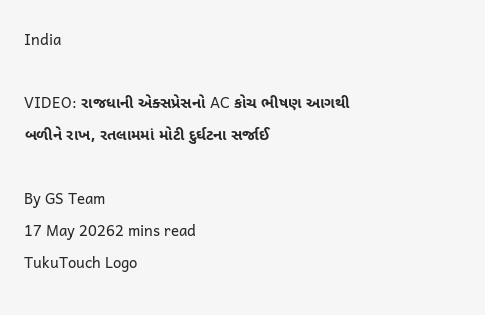India

VIDEO: રાજધાની એક્સપ્રેસનો AC કોચ ભીષણ આગથી બળીને રાખ, રતલામમાં મોટી દુર્ઘટના સર્જાઈ

By GS Team
17 May 20262 mins read
TukuTouch Logo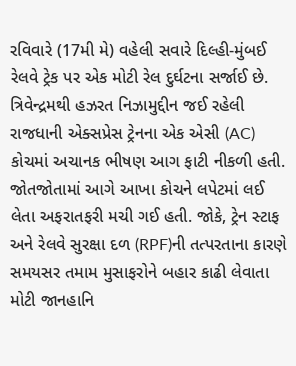રવિવારે (17મી મે) વહેલી સવારે દિલ્હી-મુંબઈ રેલવે ટ્રેક પર એક મોટી રેલ દુર્ઘટના સર્જાઈ છે. ત્રિવેન્દ્રમથી હઝરત નિઝામુદ્દીન જઈ રહેલી રાજધાની એક્સપ્રેસ ટ્રેનના એક એસી (AC) કોચમાં અચાનક ભીષણ આગ ફાટી નીકળી હતી. જોતજોતામાં આગે આખા કોચને લપેટમાં લઈ લેતા અફરાતફરી મચી ગઈ હતી. જોકે, ટ્રેન સ્ટાફ અને રેલવે સુરક્ષા દળ (RPF)ની તત્પરતાના કારણે સમયસર તમામ મુસાફરોને બહાર કાઢી લેવાતા મોટી જાનહાનિ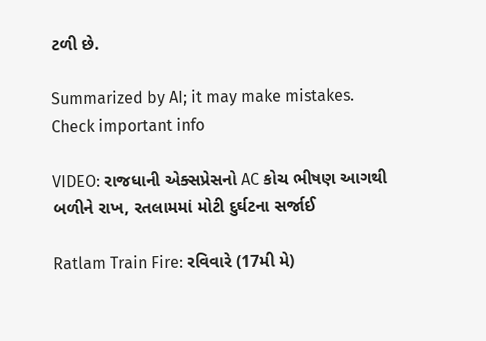ટળી છે.

Summarized by AI; it may make mistakes. Check important info

VIDEO: રાજધાની એક્સપ્રેસનો AC કોચ ભીષણ આગથી બળીને રાખ, રતલામમાં મોટી દુર્ઘટના સર્જાઈ

Ratlam Train Fire: રવિવારે (17મી મે)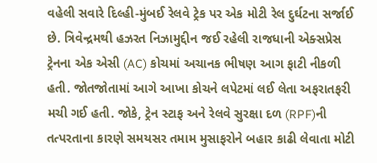વહેલી સવારે દિલ્હી-મુંબઈ રેલવે ટ્રેક પર એક મોટી રેલ દુર્ઘટના સર્જાઈ છે. ત્રિવેન્દ્રમથી હઝરત નિઝામુદ્દીન જઈ રહેલી રાજધાની એક્સપ્રેસ ટ્રેનના એક એસી (AC) કોચમાં અચાનક ભીષણ આગ ફાટી નીકળી હતી. જોતજોતામાં આગે આખા કોચને લપેટમાં લઈ લેતા અફરાતફરી મચી ગઈ હતી. જોકે, ટ્રેન સ્ટાફ અને રેલવે સુરક્ષા દળ (RPF)ની તત્પરતાના કારણે સમયસર તમામ મુસાફરોને બહાર કાઢી લેવાતા મોટી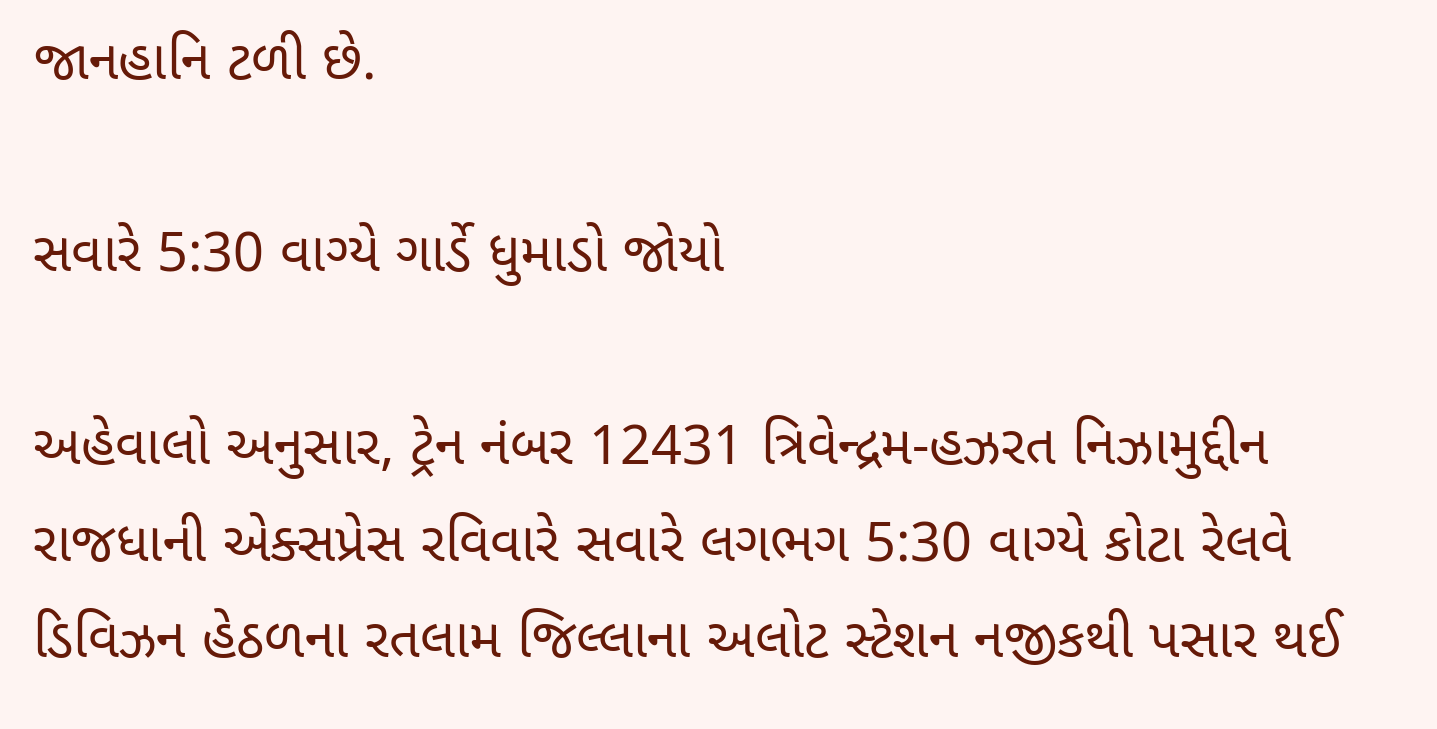જાનહાનિ ટળી છે.

સવારે 5:30 વાગ્યે ગાર્ડે ધુમાડો જોયો

અહેવાલો અનુસાર, ટ્રેન નંબર 12431 ત્રિવેન્દ્રમ-હઝરત નિઝામુદ્દીન રાજધાની એક્સપ્રેસ રવિવારે સવારે લગભગ 5:30 વાગ્યે કોટા રેલવે ડિવિઝન હેઠળના રતલામ જિલ્લાના અલોટ સ્ટેશન નજીકથી પસાર થઈ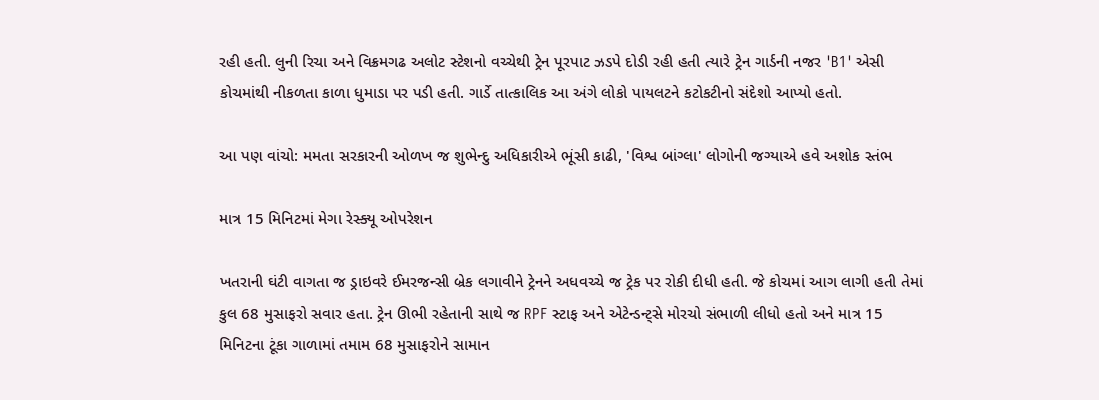રહી હતી. લુની રિચા અને વિક્રમગઢ અલોટ સ્ટેશનો વચ્ચેથી ટ્રેન પૂરપાટ ઝડપે દોડી રહી હતી ત્યારે ટ્રેન ગાર્ડની નજર 'B1' એસી કોચમાંથી નીકળતા કાળા ધુમાડા પર પડી હતી. ગાર્ડે તાત્કાલિક આ અંગે લોકો પાયલટને કટોકટીનો સંદેશો આપ્યો હતો.

આ પણ વાંચો: મમતા સરકારની ઓળખ જ શુભેન્દુ અધિકારીએ ભૂંસી કાઢી, 'વિશ્વ બાંગ્લા' લોગોની જગ્યાએ હવે અશોક સ્તંભ

માત્ર 15 મિનિટમાં મેગા રેસ્ક્યૂ ઓપરેશન

ખતરાની ઘંટી વાગતા જ ડ્રાઇવરે ઈમરજન્સી બ્રેક લગાવીને ટ્રેનને અધવચ્ચે જ ટ્રેક પર રોકી દીધી હતી. જે કોચમાં આગ લાગી હતી તેમાં કુલ 68 મુસાફરો સવાર હતા. ટ્રેન ઊભી રહેતાની સાથે જ RPF સ્ટાફ અને એટેન્ડન્ટ્સે મોરચો સંભાળી લીધો હતો અને માત્ર 15 મિનિટના ટૂંકા ગાળામાં તમામ 68 મુસાફરોને સામાન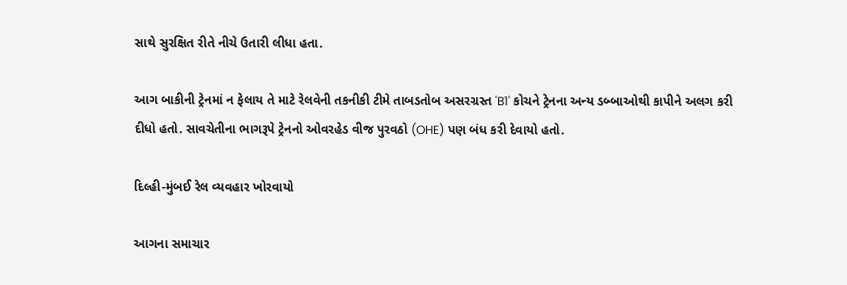સાથે સુરક્ષિત રીતે નીચે ઉતારી લીધા હતા.

આગ બાકીની ટ્રેનમાં ન ફેલાય તે માટે રેલવેની તકનીકી ટીમે તાબડતોબ અસરગ્રસ્ત 'B1' કોચને ટ્રેનના અન્ય ડબ્બાઓથી કાપીને અલગ કરી દીધો હતો. સાવચેતીના ભાગરૂપે ટ્રેનનો ઓવરહેડ વીજ પુરવઠો (OHE) પણ બંધ કરી દેવાયો હતો.

દિલ્હી-મુંબઈ રેલ વ્યવહાર ખોરવાયો

આગના સમાચાર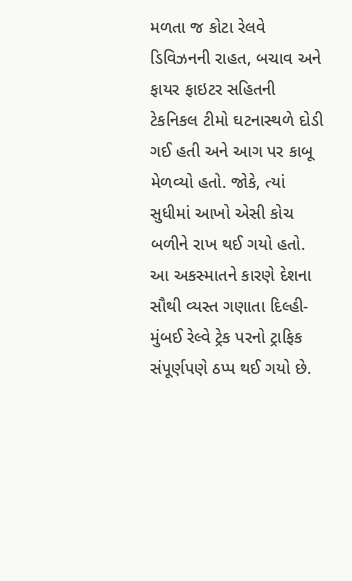મળતા જ કોટા રેલવે ડિવિઝનની રાહત, બચાવ અને ફાયર ફાઇટર સહિતની ટેકનિકલ ટીમો ઘટનાસ્થળે દોડી ગઈ હતી અને આગ પર કાબૂ મેળવ્યો હતો. જોકે, ત્યાં સુધીમાં આખો એસી કોચ બળીને રાખ થઈ ગયો હતો. આ અકસ્માતને કારણે દેશના સૌથી વ્યસ્ત ગણાતા દિલ્હી-મુંબઈ રેલ્વે ટ્રેક પરનો ટ્રાફિક સંપૂર્ણપણે ઠપ્પ થઈ ગયો છે.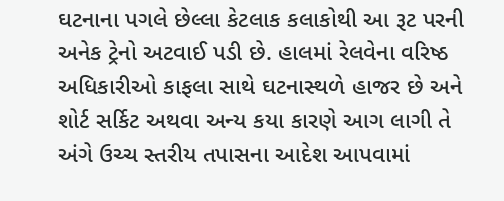ઘટનાના પગલે છેલ્લા કેટલાક કલાકોથી આ રૂટ પરની અનેક ટ્રેનો અટવાઈ પડી છે. હાલમાં રેલવેના વરિષ્ઠ અધિકારીઓ કાફલા સાથે ઘટનાસ્થળે હાજર છે અને શોર્ટ સર્કિટ અથવા અન્ય કયા કારણે આગ લાગી તે અંગે ઉચ્ચ સ્તરીય તપાસના આદેશ આપવામાં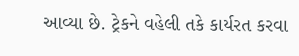આવ્યા છે. ટ્રેકને વહેલી તકે કાર્યરત કરવા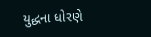યુદ્ધના ધોરણે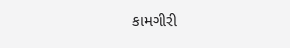કામગીરી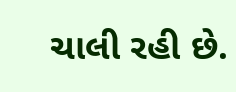ચાલી રહી છે.